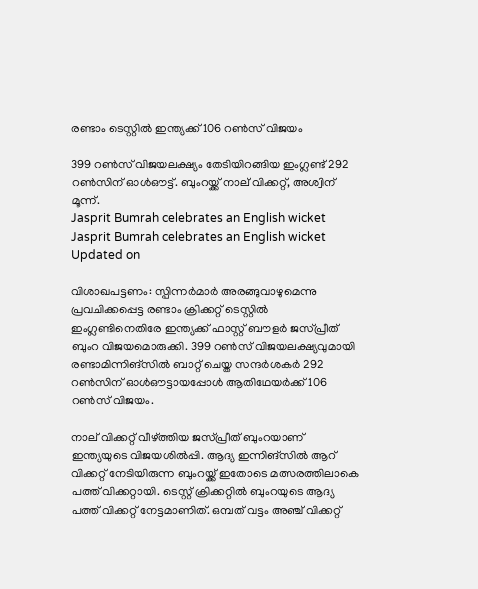രണ്ടാം ടെസ്റ്റിൽ ഇന്ത്യക്ക് 106 റൺസ് വിജയം

399 റൺസ് വിജയലക്ഷ്യം തേടിയിറങ്ങിയ ഇംഗ്ലണ്ട് 292 റൺസിന് ഓൾഔട്ട്. ബുംറയ്ക്ക് നാല് വിക്കറ്റ്, അശ്വിന് മൂന്ന്.
Jasprit Bumrah celebrates an English wicket
Jasprit Bumrah celebrates an English wicket
Updated on

വിശാഖപട്ടണം: സ്പിന്നർമാർ അരങ്ങുവാഴുമെന്നു പ്രവചിക്കപ്പെട്ട രണ്ടാം ക്രിക്കറ്റ് ടെസ്റ്റിൽ ഇംഗ്ലണ്ടിനെതിരേ ഇന്ത്യക്ക് ഫാസ്റ്റ് ബൗളർ ജസ്പ്രീത് ബുംറ വിജയമൊരുക്കി. 399 റൺസ് വിജയലക്ഷ്യവുമായി രണ്ടാമിന്നിങ്സിൽ ബാറ്റ് ചെയ്ത സന്ദർശകർ 292 റൺസിന് ഓൾഔട്ടായപ്പോൾ ആതിഥേയർക്ക് 106 റൺസ് വിജയം.

നാല് വിക്കറ്റ് വീഴ്ത്തിയ ജസ്പ്രീത് ബുംറയാണ് ഇന്ത്യയുടെ വിജയശിൽപ്പി. ആദ്യ ഇന്നിങ്സിൽ ആറ് വിക്കറ്റ് നേടിയിരുന്ന ബുംറയ്ക്ക് ഇതോടെ മത്സരത്തിലാകെ പത്ത് വിക്കറ്റായി. ടെസ്റ്റ് ക്രിക്കറ്റിൽ ബുംറയുടെ ആദ്യ പത്ത് വിക്കറ്റ് നേട്ടമാണിത്. ഒമ്പത് വട്ടം അഞ്ച് വിക്കറ്റ്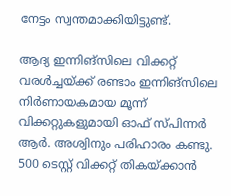നേട്ടം സ്വന്തമാക്കിയിട്ടുണ്ട്.

ആദ്യ ഇന്നിങ്സിലെ വിക്കറ്റ് വരൾച്ചയ്ക്ക് രണ്ടാം ഇന്നിങ്സിലെ നിർണായകമായ മൂന്ന് വിക്കറ്റുകളുമായി ഓഫ് സ്പിന്നർ ആർ. അശ്വിനും പരിഹാരം കണ്ടു. 500 ടെസ്റ്റ് വിക്കറ്റ് തികയ്ക്കാൻ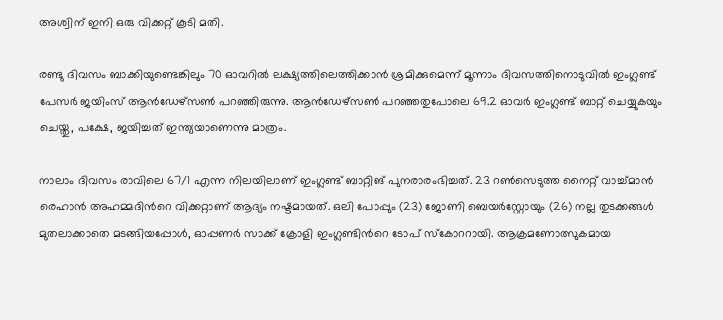അശ്വിന് ഇനി ഒരു വിക്കറ്റ് കൂടി മതി.

രണ്ടു ദിവസം ബാക്കിയുണ്ടെങ്കിലും 70 ഓവറിൽ ലക്ഷ്യത്തിലെത്തിക്കാൻ ശ്രമിക്കുമെന്ന് മൂന്നാം ദിവസത്തിനൊടുവിൽ ഇംഗ്ലണ്ട് പേസർ ജയിംസ് ആൻഡേഴ്സൺ പറഞ്ഞിരുന്നു. ആൻഡേഴ്സൺ പറഞ്ഞതുപോലെ 69.2 ഓവർ ഇംഗ്ലണ്ട് ബാറ്റ് ചെയ്യുകയും ചെയ്തു, പക്ഷേ, ജയിച്ചത് ഇന്ത്യയാണെന്നു മാത്രം.

നാലാം ദിവസം രാവിലെ 67/1 എന്ന നിലയിലാണ് ഇംഗ്ലണ്ട് ബാറ്റിങ് പുനരാരംഭിച്ചത്. 23 റൺസെടുത്ത നൈറ്റ് വാച്ച്‌മാൻ രെഹാൻ അഹമ്മദിന്‍റെ വിക്കറ്റാണ് ആദ്യം നഷ്ടമായത്. ഒലി പോപ്പും (23) ജോണി ബെയർസ്റ്റോയും (26) നല്ല തുടക്കങ്ങൾ മുതലാക്കാതെ മടങ്ങിയപ്പോൾ, ഓപ്പണർ സാക്ക് ക്രോളി ഇംഗ്ലണ്ടിന്‍റെ ടോപ് സ്കോററായി. ആക്രമണോത്സുകമായ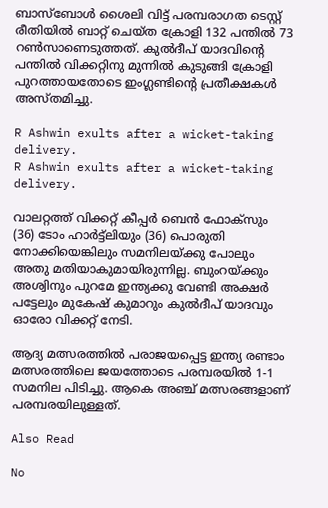ബാസ്‌ബോൾ ശൈലി വിട്ട് പരമ്പരാഗത ടെസ്റ്റ് രീതിയിൽ ബാറ്റ് ചെയ്ത ക്രോളി 132 പന്തിൽ 73 റൺസാണെടുത്തത്. കുൽദീപ് യാദവിന്‍റെ പന്തിൽ വിക്കറ്റിനു മുന്നിൽ കുടുങ്ങി ക്രോളി പുറത്തായതോടെ ഇംഗ്ലണ്ടിന്‍റെ പ്രതീക്ഷകൾ അസ്തമിച്ചു.

R Ashwin exults after a wicket-taking delivery.
R Ashwin exults after a wicket-taking delivery.

വാലറ്റത്ത് വിക്കറ്റ് കീപ്പർ ബെൻ ഫോക്സും (36) ടോം ഹാർട്ട്‌ലിയും (36) പൊരുതി നോക്കിയെങ്കിലും സമനിലയ്ക്കു പോലും അതു മതിയാകുമായിരുന്നില്ല. ബുംറയ്ക്കും അശ്വിനും പുറമേ ഇന്ത്യക്കു വേണ്ടി അക്ഷർ പട്ടേലും മുകേഷ് കുമാറും കുൽദീപ് യാദവും ഓരോ വിക്കറ്റ് നേടി.

ആദ്യ മത്സരത്തിൽ പരാജയപ്പെട്ട ഇന്ത്യ രണ്ടാം മത്സരത്തിലെ ജയത്തോടെ പരമ്പരയിൽ 1-1 സമനില പിടിച്ചു. ആകെ അഞ്ച് മത്സരങ്ങളാണ് പരമ്പരയിലുള്ളത്.

Also Read

No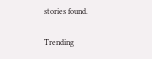stories found.

Trending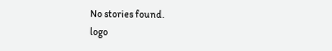No stories found.
logo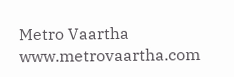Metro Vaartha
www.metrovaartha.com